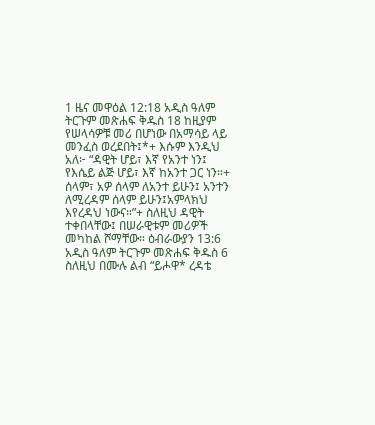1 ዜና መዋዕል 12:18 አዲስ ዓለም ትርጉም መጽሐፍ ቅዱስ 18 ከዚያም የሠላሳዎቹ መሪ በሆነው በአማሳይ ላይ መንፈስ ወረደበት፤*+ እሱም እንዲህ አለ፦ “ዳዊት ሆይ፣ እኛ የአንተ ነን፤ የእሴይ ልጅ ሆይ፣ እኛ ከአንተ ጋር ነን።+ ሰላም፣ አዎ ሰላም ለአንተ ይሁን፤ አንተን ለሚረዳም ሰላም ይሁን፤አምላክህ እየረዳህ ነውና።”+ ስለዚህ ዳዊት ተቀበላቸው፤ በሠራዊቱም መሪዎች መካከል ሾማቸው። ዕብራውያን 13:6 አዲስ ዓለም ትርጉም መጽሐፍ ቅዱስ 6 ስለዚህ በሙሉ ልብ “ይሖዋ* ረዳቴ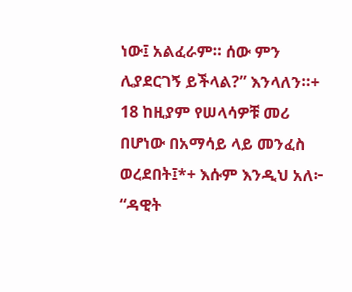ነው፤ አልፈራም። ሰው ምን ሊያደርገኝ ይችላል?” እንላለን።+
18 ከዚያም የሠላሳዎቹ መሪ በሆነው በአማሳይ ላይ መንፈስ ወረደበት፤*+ እሱም እንዲህ አለ፦ “ዳዊት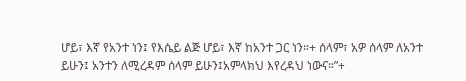ሆይ፣ እኛ የአንተ ነን፤ የእሴይ ልጅ ሆይ፣ እኛ ከአንተ ጋር ነን።+ ሰላም፣ አዎ ሰላም ለአንተ ይሁን፤ አንተን ለሚረዳም ሰላም ይሁን፤አምላክህ እየረዳህ ነውና።”+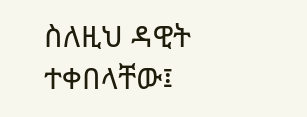ስለዚህ ዳዊት ተቀበላቸው፤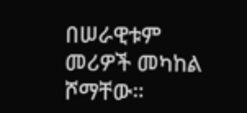በሠራዊቱም መሪዎች መካከል ሾማቸው።